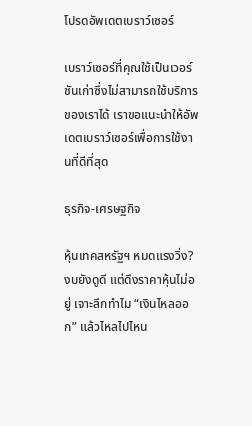โปรดอัพเดตเบราว์เซอร์

เบราว์เซอร์ที่คุณใช้เป็นเวอร์ชันเก่าซึ่งไม่สามารถใช้บริการของเราได้ เราขอแนะนำให้อัพเดตเบราว์เซอร์เพื่อการใช้งานที่ดีที่สุด

ธุรกิจ-เศรษฐกิจ

หุ้นเทคสหรัฐฯ หมดแรงวิ่ง? งบยังดูดี แต่ดึงราคาหุ้นไม่อยู่ เจาะลึกทำไม “เงินไหลออก” แล้วไหลไปไหน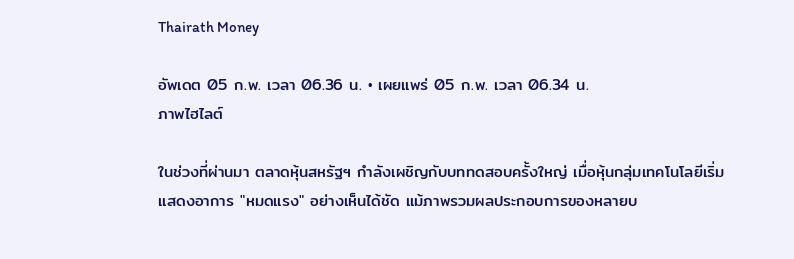Thairath Money

อัพเดต 05 ก.พ. เวลา 06.36 น. • เผยแพร่ 05 ก.พ. เวลา 06.34 น.
ภาพไฮไลต์

ในช่วงที่ผ่านมา ตลาดหุ้นสหรัฐฯ กำลังเผชิญกับบททดสอบครั้งใหญ่ เมื่อหุ้นกลุ่มเทคโนโลยีเริ่มแสดงอาการ "หมดแรง" อย่างเห็นได้ชัด แม้ภาพรวมผลประกอบการของหลายบ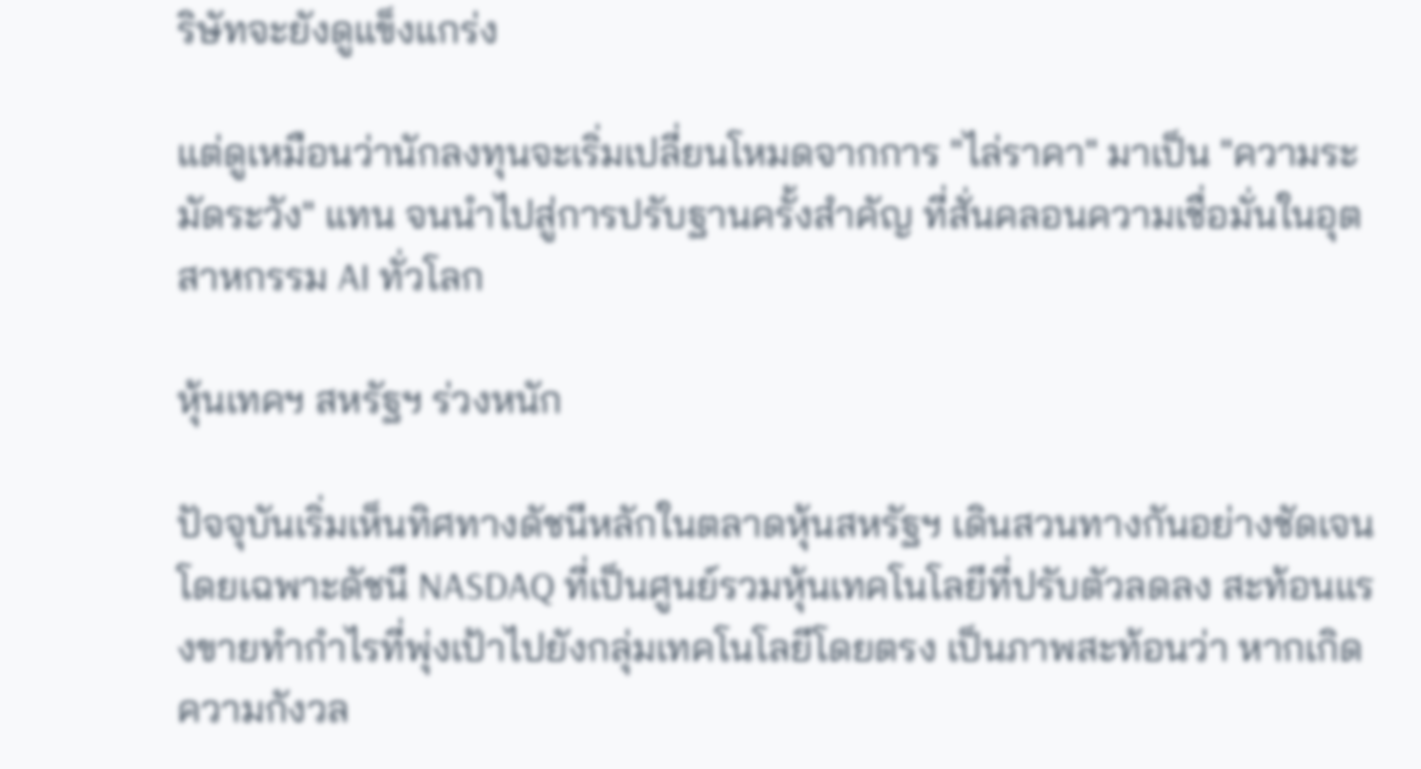ริษัทจะยังดูแข็งแกร่ง

แต่ดูเหมือนว่านักลงทุนจะเริ่มเปลี่ยนโหมดจากการ "ไล่ราคา" มาเป็น "ความระมัดระวัง" แทน จนนำไปสู่การปรับฐานครั้งสำคัญ ที่สั่นคลอนความเชื่อมั่นในอุตสาหกรรม AI ทั่วโลก

หุ้นเทคฯ สหรัฐฯ ร่วงหนัก

ปัจจุบันเริ่มเห็นทิศทางดัชนีหลักในตลาดหุ้นสหรัฐฯ เดินสวนทางกันอย่างชัดเจน โดยเฉพาะดัชนี NASDAQ ที่เป็นศูนย์รวมหุ้นเทคโนโลยีที่ปรับตัวลดลง สะท้อนแรงขายทำกำไรที่พุ่งเป้าไปยังกลุ่มเทคโนโลยีโดยตรง เป็นภาพสะท้อนว่า หากเกิดความกังวล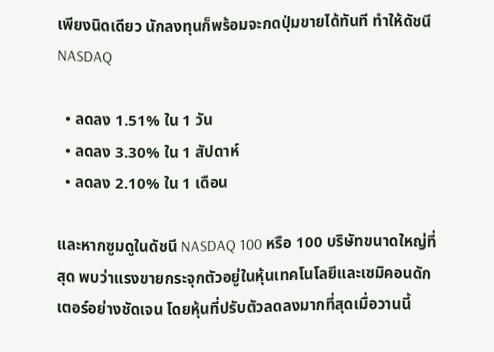เพียงนิดเดียว นักลงทุนก็พร้อมจะกดปุ่มขายได้ทันที ทำให้ดัชนี NASDAQ

  • ลดลง 1.51% ใน 1 วัน
  • ลดลง 3.30% ใน 1 สัปดาห์
  • ลดลง 2.10% ใน 1 เดือน

และหากซูมดูในดัชนี NASDAQ 100 หรือ 100 บริษัทขนาดใหญ่ที่สุด พบว่าแรงขายกระจุกตัวอยู่ในหุ้นเทคโนโลยีและเซมิคอนดักเตอร์อย่างชัดเจน โดยหุ้นที่ปรับตัวลดลงมากที่สุดเมื่อวานนี้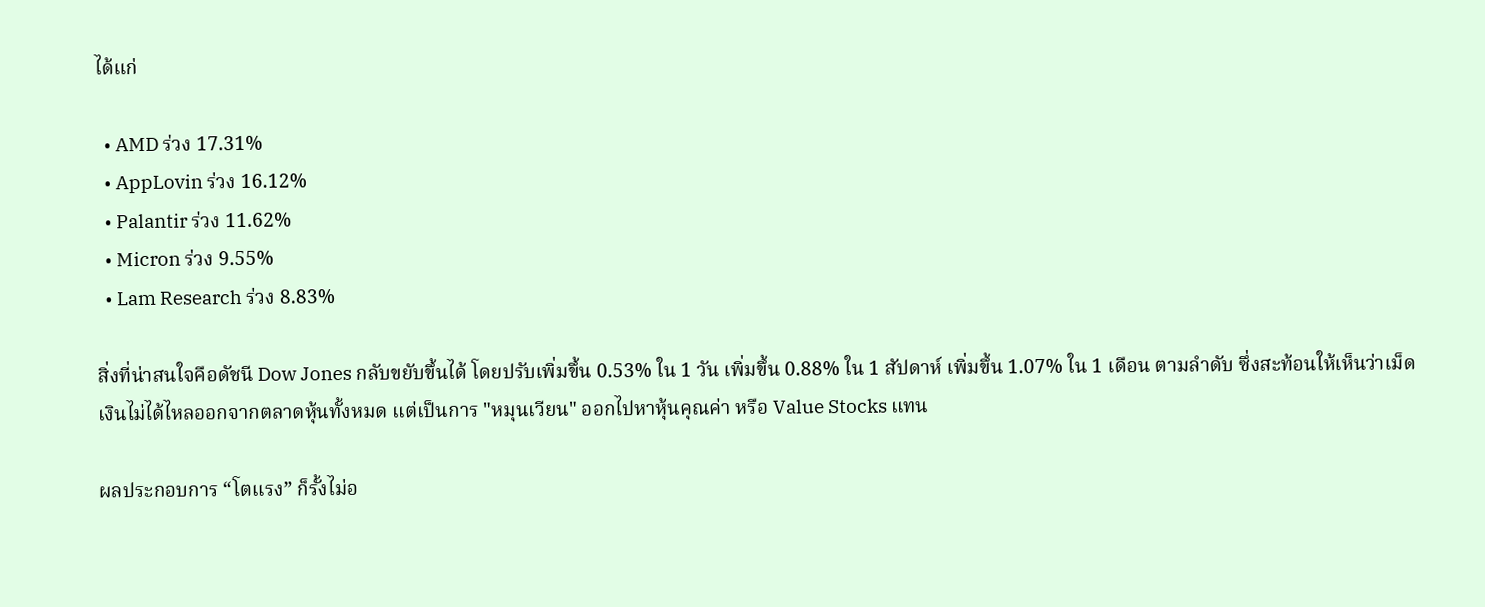ได้แก่

  • AMD ร่วง 17.31%
  • AppLovin ร่วง 16.12%
  • Palantir ร่วง 11.62%
  • Micron ร่วง 9.55%
  • Lam Research ร่วง 8.83%

สิ่งที่น่าสนใจคือดัชนี Dow Jones กลับขยับขึ้นได้ โดยปรับเพิ่มขึ้น 0.53% ใน 1 วัน เพิ่มขึ้น 0.88% ใน 1 สัปดาห์ เพิ่มขึ้น 1.07% ใน 1 เดือน ตามลำดับ ซึ่งสะท้อนให้เห็นว่าเม็ดเงินไม่ได้ไหลออกจากตลาดหุ้นทั้งหมด แต่เป็นการ "หมุนเวียน" ออกไปหาหุ้นคุณค่า หรือ Value Stocks แทน

ผลประกอบการ “โตแรง” ก็รั้งไม่อ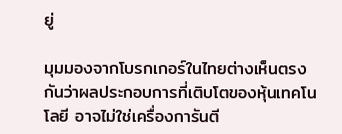ยู่

มุมมองจากโบรกเกอร์ในไทยต่างเห็นตรงกันว่าผลประกอบการที่เติบโตของหุ้นเทคโนโลยี อาจไม่ใช่เครื่องการันตี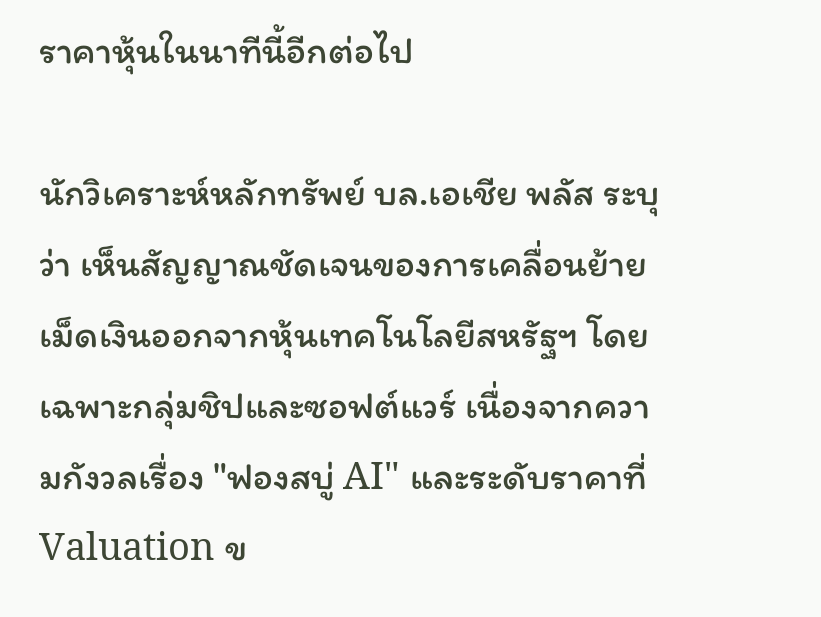ราคาหุ้นในนาทีนี้อีกต่อไป

นักวิเคราะห์หลักทรัพย์ บล.เอเชีย พลัส ระบุว่า เห็นสัญญาณชัดเจนของการเคลื่อนย้ายเม็ดเงินออกจากหุ้นเทคโนโลยีสหรัฐฯ โดยเฉพาะกลุ่มชิปและซอฟต์แวร์ เนื่องจากความกังวลเรื่อง "ฟองสบู่ AI" และระดับราคาที่ Valuation ข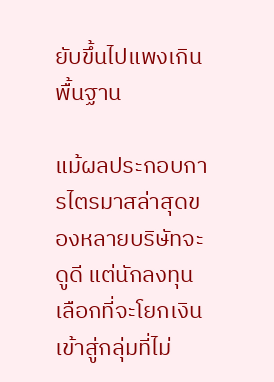ยับขึ้นไปแพงเกินพื้นฐาน

แม้ผลประกอบการไตรมาสล่าสุดของหลายบริษัทจะดูดี แต่นักลงทุนเลือกที่จะโยกเงินเข้าสู่กลุ่มที่ไม่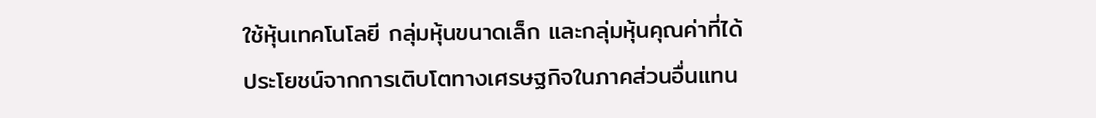ใช้หุ้นเทคโนโลยี กลุ่มหุ้นขนาดเล็ก และกลุ่มหุ้นคุณค่าที่ได้ประโยชน์จากการเติบโตทางเศรษฐกิจในภาคส่วนอื่นแทน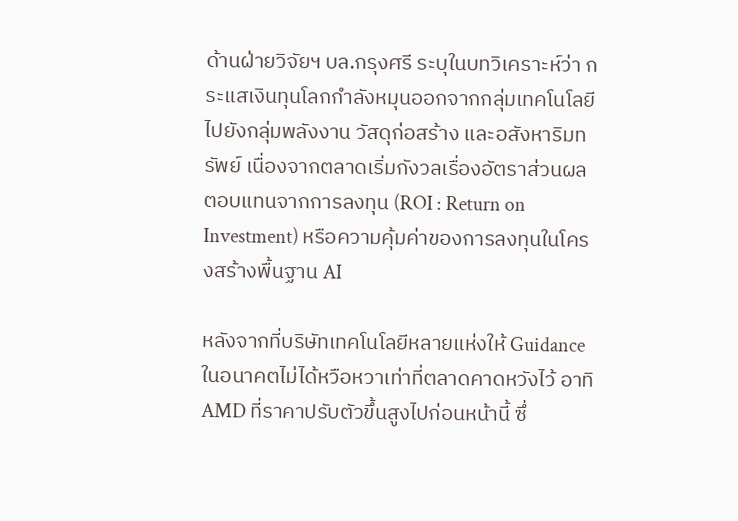ด้านฝ่ายวิจัยฯ บล.กรุงศรี ระบุในบทวิเคราะห์ว่า กระแสเงินทุนโลกกำลังหมุนออกจากกลุ่มเทคโนโลยี ไปยังกลุ่มพลังงาน วัสดุก่อสร้าง และอสังหาริมทรัพย์ เนื่องจากตลาดเริ่มกังวลเรื่องอัตราส่วนผลตอบแทนจากการลงทุน (ROI : Return on Investment) หรือความคุ้มค่าของการลงทุนในโครงสร้างพื้นฐาน AI

หลังจากที่บริษัทเทคโนโลยีหลายแห่งให้ Guidance ในอนาคตไม่ได้หวือหวาเท่าที่ตลาดคาดหวังไว้ อาทิ AMD ที่ราคาปรับตัวขึ้นสูงไปก่อนหน้านี้ ซึ่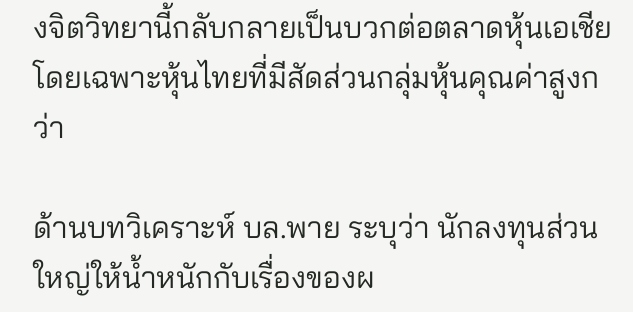งจิตวิทยานี้กลับกลายเป็นบวกต่อตลาดหุ้นเอเชีย โดยเฉพาะหุ้นไทยที่มีสัดส่วนกลุ่มหุ้นคุณค่าสูงกว่า

ด้านบทวิเคราะห์ บล.พาย ระบุว่า นักลงทุนส่วนใหญ่ให้น้ำหนักกับเรื่องของผ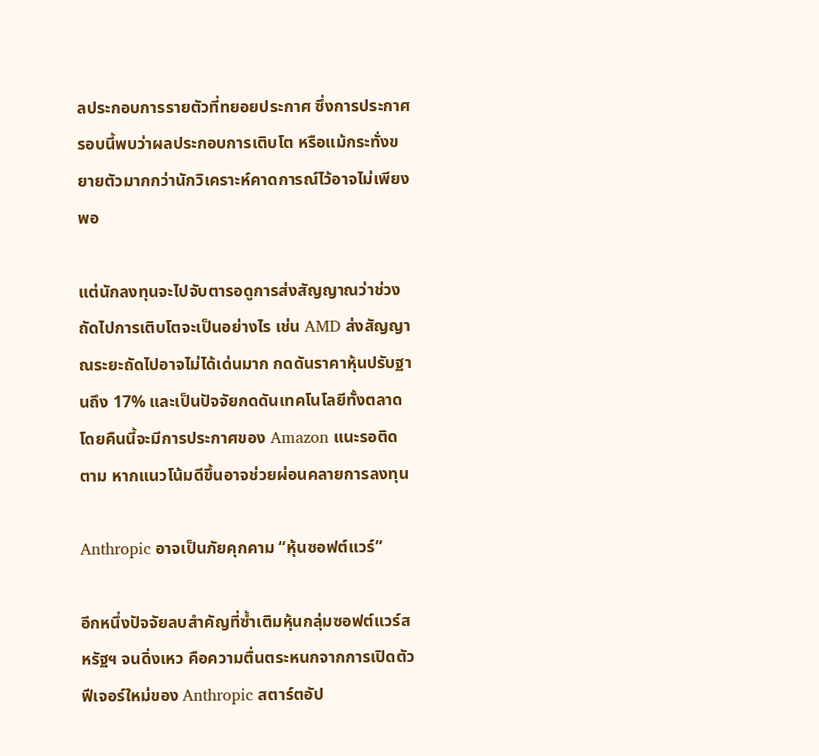ลประกอบการรายตัวที่ทยอยประกาศ ซึ่งการประกาศรอบนี้พบว่าผลประกอบการเติบโต หรือแม้กระทั่งขยายตัวมากกว่านักวิเคราะห์คาดการณ์ไว้อาจไม่เพียงพอ

แต่นักลงทุนจะไปจับตารอดูการส่งสัญญาณว่าช่วงถัดไปการเติบโตจะเป็นอย่างไร เช่น AMD ส่งสัญญาณระยะถัดไปอาจไม่ได้เด่นมาก กดดันราคาหุ้นปรับฐานถึง 17% และเป็นปัจจัยกดดันเทคโนโลยีทั้งตลาด โดยคืนนี้จะมีการประกาศของ Amazon แนะรอติดตาม หากแนวโน้มดีขึ้นอาจช่วยผ่อนคลายการลงทุน

Anthropic อาจเป็นภัยคุกคาม “หุ้นซอฟต์แวร์”

อีกหนึ่งปัจจัยลบสำคัญที่ซ้ำเติมหุ้นกลุ่มซอฟต์แวร์สหรัฐฯ จนดิ่งเหว คือความตื่นตระหนกจากการเปิดตัวฟีเจอร์ใหม่ของ Anthropic สตาร์ตอัป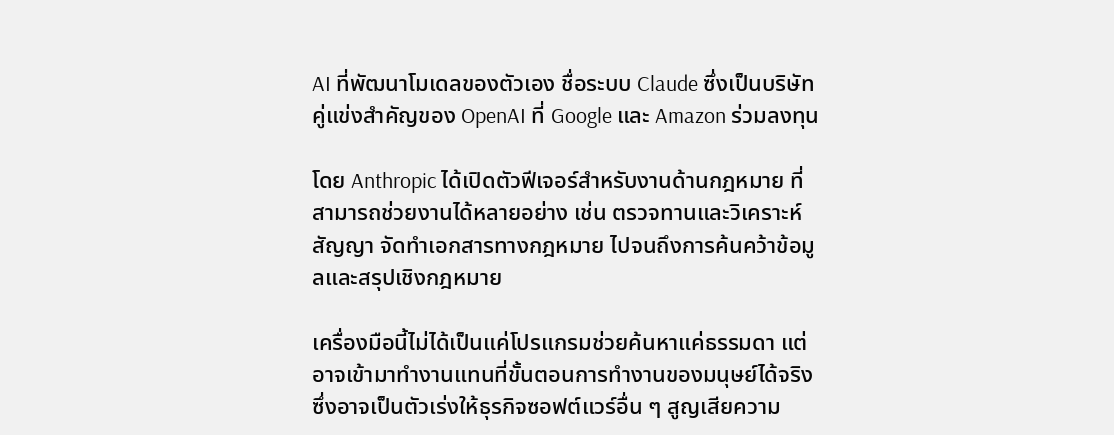AI ที่พัฒนาโมเดลของตัวเอง ชื่อระบบ Claude ซึ่งเป็นบริษัทคู่แข่งสำคัญของ OpenAI ที่ Google และ Amazon ร่วมลงทุน

โดย Anthropic ได้เปิดตัวฟีเจอร์สำหรับงานด้านกฎหมาย ที่สามารถช่วยงานได้หลายอย่าง เช่น ตรวจทานและวิเคราะห์สัญญา จัดทำเอกสารทางกฎหมาย ไปจนถึงการค้นคว้าข้อมูลและสรุปเชิงกฎหมาย

เครื่องมือนี้ไม่ได้เป็นแค่โปรแกรมช่วยค้นหาแค่ธรรมดา แต่อาจเข้ามาทำงานแทนที่ขั้นตอนการทำงานของมนุษย์ได้จริง ซึ่งอาจเป็นตัวเร่งให้ธุรกิจซอฟต์แวร์อื่น ๆ สูญเสียความ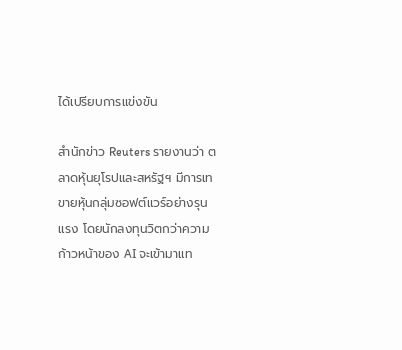ได้เปรียบการแข่งขัน

สำนักข่าว Reuters รายงานว่า ตลาดหุ้นยุโรปและสหรัฐฯ มีการเทขายหุ้นกลุ่มซอฟต์แวร์อย่างรุนแรง โดยนักลงทุนวิตกว่าความก้าวหน้าของ AI จะเข้ามาแท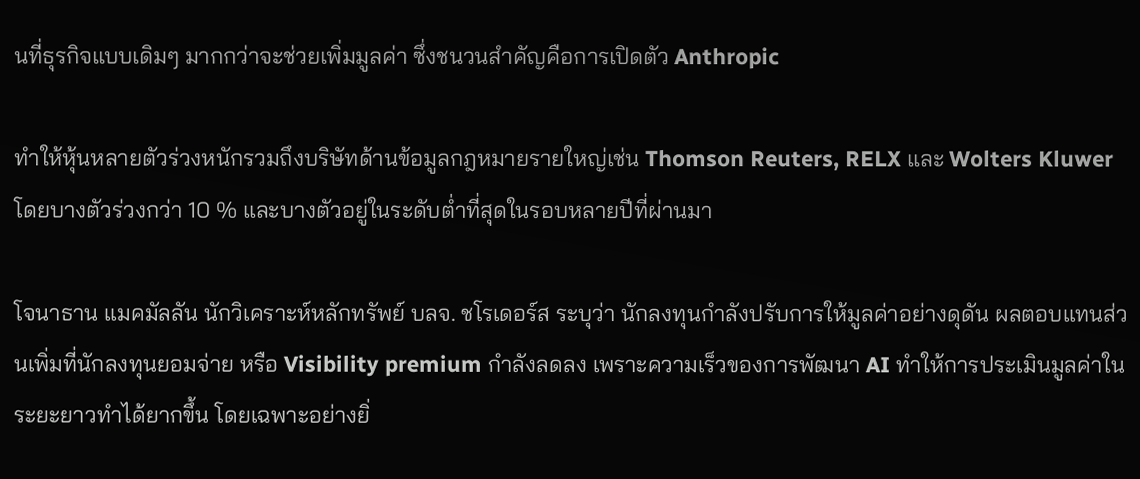นที่ธุรกิจแบบเดิมๆ มากกว่าจะช่วยเพิ่มมูลค่า ซึ่งชนวนสำคัญคือการเปิดตัว Anthropic

ทำให้หุ้นหลายตัวร่วงหนักรวมถึงบริษัทด้านข้อมูลกฎหมายรายใหญ่เช่น Thomson Reuters, RELX และ Wolters Kluwer โดยบางตัวร่วงกว่า 10 % และบางตัวอยู่ในระดับต่ำที่สุดในรอบหลายปีที่ผ่านมา

โจนาธาน แมคมัลลัน นักวิเคราะห์หลักทรัพย์ บลจ. ชโรเดอร์ส ระบุว่า นักลงทุนกำลังปรับการให้มูลค่าอย่างดุดัน ผลตอบแทนส่วนเพิ่มที่นักลงทุนยอมจ่าย หรือ Visibility premium กำลังลดลง เพราะความเร็วของการพัฒนา AI ทำให้การประเมินมูลค่าในระยะยาวทำได้ยากขึ้น โดยเฉพาะอย่างยิ่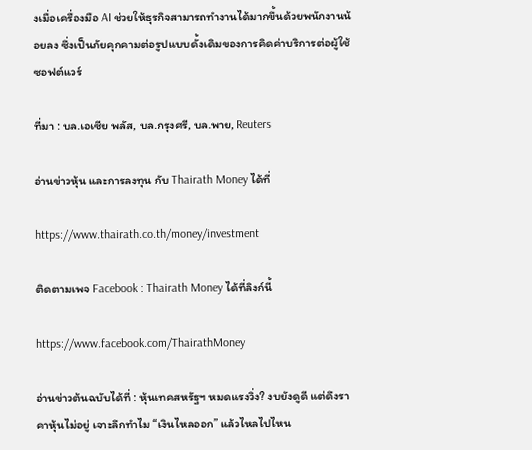งเมื่อเครื่องมือ AI ช่วยให้ธุรกิจสามารถทำงานได้มากขึ้นด้วยพนักงานน้อยลง ซึ่งเป็นภัยคุกคามต่อรูปแบบดั้งเดิมของการคิดค่าบริการต่อผู้ใช้ซอฟต์แวร์

ที่มา : บล.เอเซีย พลัส, บล.กรุงศรี, บล.พาย, Reuters

อ่านข่าวหุ้น และการลงทุน กับ Thairath Money ได้ที่

https://www.thairath.co.th/money/investment

ติดตามเพจ Facebook : Thairath Money ได้ที่ลิงก์นี้

https://www.facebook.com/ThairathMoney

อ่านข่าวต้นฉบับได้ที่ : หุ้นเทคสหรัฐฯ หมดแรงวิ่ง? งบยังดูดี แต่ดึงราคาหุ้นไม่อยู่ เจาะลึกทำไม “เงินไหลออก” แล้วไหลไปไหน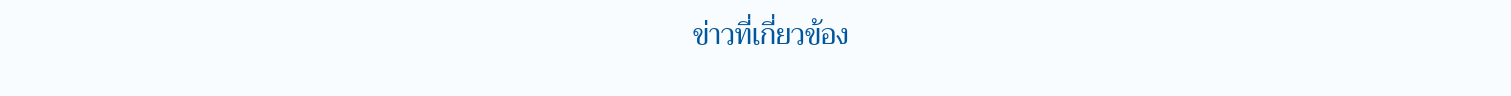ข่าวที่เกี่ยวข้อง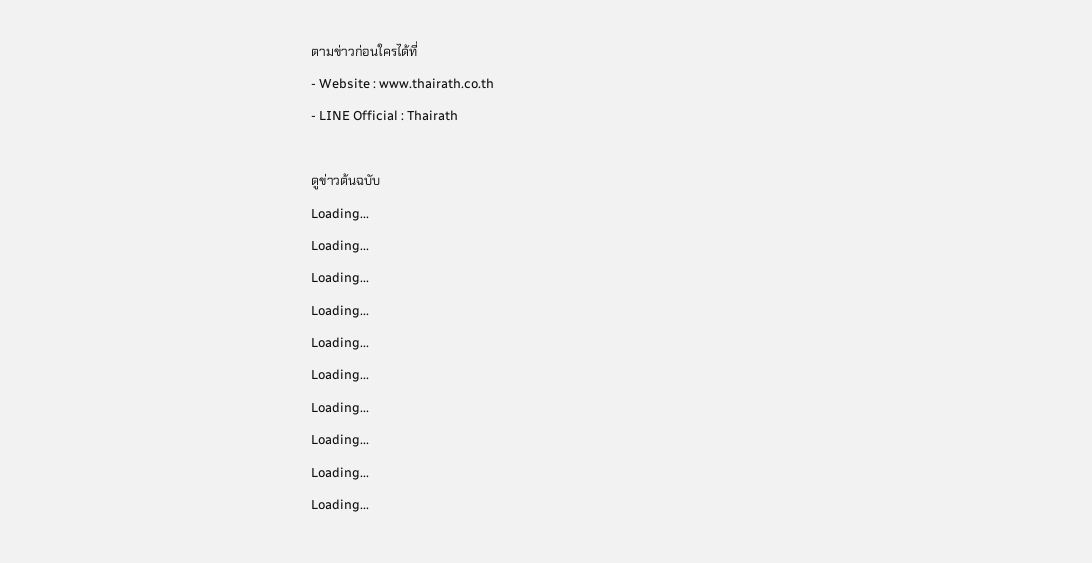ตามข่าวก่อนใครได้ที่
- Website : www.thairath.co.th
- LINE Official : Thairath

ดูข่าวต้นฉบับ
Loading...
Loading...
Loading...
Loading...
Loading...
Loading...
Loading...
Loading...
Loading...
Loading...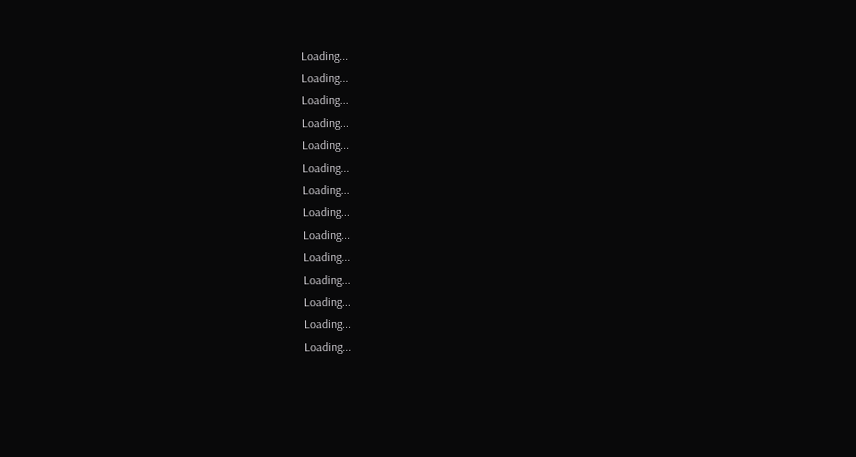Loading...
Loading...
Loading...
Loading...
Loading...
Loading...
Loading...
Loading...
Loading...
Loading...
Loading...
Loading...
Loading...
Loading...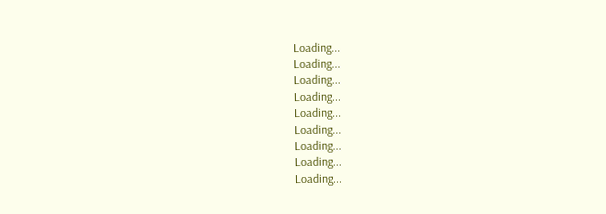Loading...
Loading...
Loading...
Loading...
Loading...
Loading...
Loading...
Loading...
Loading...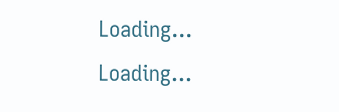Loading...
Loading...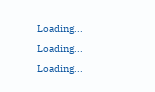Loading...
Loading...
Loading...